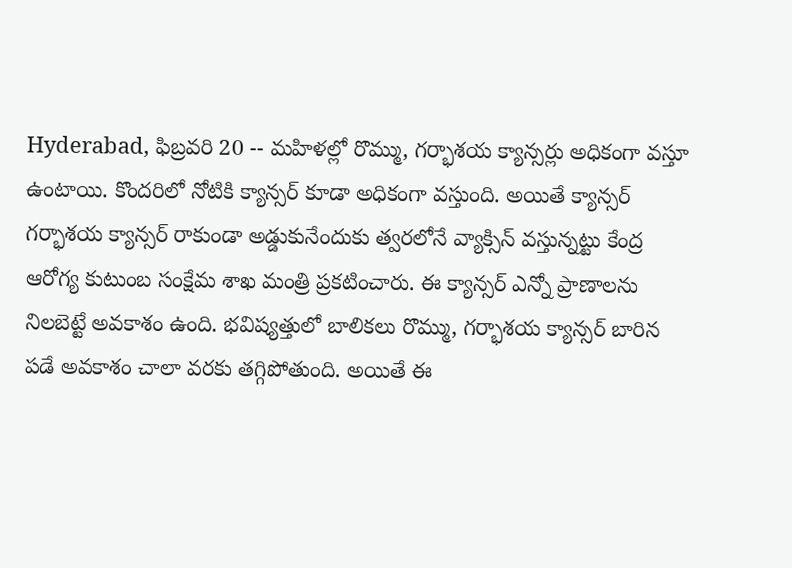Hyderabad, ఫిబ్రవరి 20 -- మహిళల్లో రొమ్ము, గర్భాశయ క్యాన్సర్లు అధికంగా వస్తూ ఉంటాయి. కొందరిలో నోటికి క్యాన్సర్ కూడా అధికంగా వస్తుంది. అయితే క్యాన్సర్ గర్భాశయ క్యాన్సర్ రాకుండా అడ్డుకునేందుకు త్వరలోనే వ్యాక్సిన్ వస్తున్నట్టు కేంద్ర ఆరోగ్య కుటుంబ సంక్షేమ శాఖ మంత్రి ప్రకటించారు. ఈ క్యాన్సర్ ఎన్నో ప్రాణాలను నిలబెట్టే అవకాశం ఉంది. భవిష్యత్తులో బాలికలు రొమ్ము, గర్భాశయ క్యాన్సర్ బారిన పడే అవకాశం చాలా వరకు తగ్గిపోతుంది. అయితే ఈ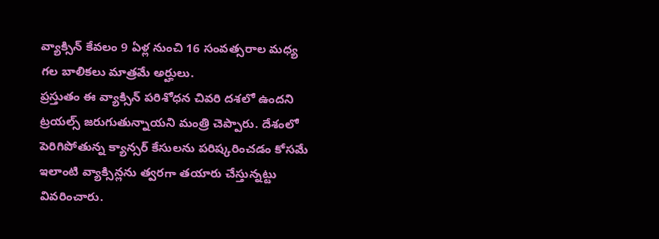వ్యాక్సిన్ కేవలం 9 ఏళ్ల నుంచి 16 సంవత్సరాల మధ్య గల బాలికలు మాత్రమే అర్హులు.
ప్రస్తుతం ఈ వ్యాక్సిన్ పరిశోధన చివరి దశలో ఉందని ట్రయల్స్ జరుగుతున్నాయని మంత్రి చెప్పారు. దేశంలో పెరిగిపోతున్న క్యాన్సర్ కేసులను పరిష్కరించడం కోసమే ఇలాంటి వ్యాక్సిన్లను త్వరగా తయారు చేస్తున్నట్టు వివరించారు.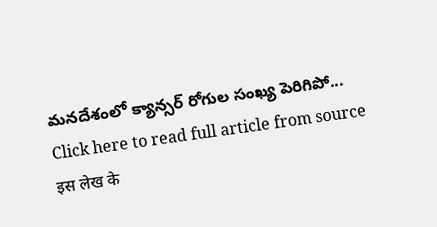మనదేశంలో క్యాన్సర్ రోగుల సంఖ్య పెరిగిపో...
Click here to read full article from source
इस लेख के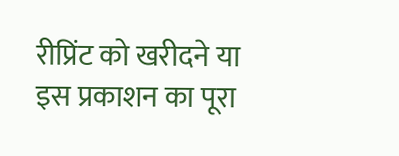रीप्रिंट को खरीदने या इस प्रकाशन का पूरा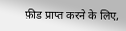फ़ीड प्राप्त करने के लिए,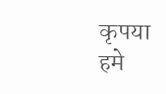कृपया
हमे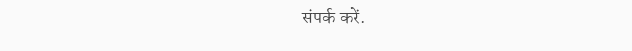संपर्क करें.